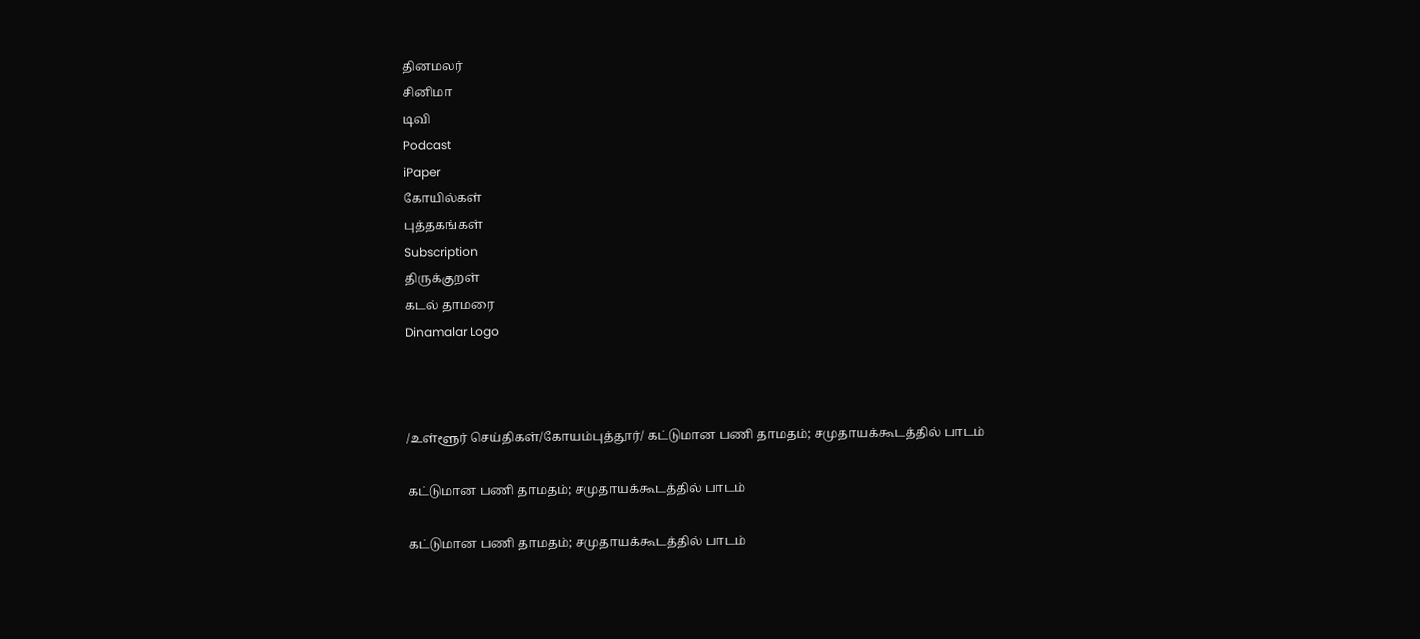தினமலர்
சினிமா
டிவி
Podcast
iPaper
கோயில்கள்
புத்தகங்கள்
Subscription
திருக்குறள்
கடல் தாமரை
Dinamalar Logo



/உள்ளூர் செய்திகள்/கோயம்புத்தூர்/ கட்டுமான பணி தாமதம்; சமுதாயக்கூடத்தில் பாடம்

கட்டுமான பணி தாமதம்; சமுதாயக்கூடத்தில் பாடம்

கட்டுமான பணி தாமதம்; சமுதாயக்கூடத்தில் பாடம்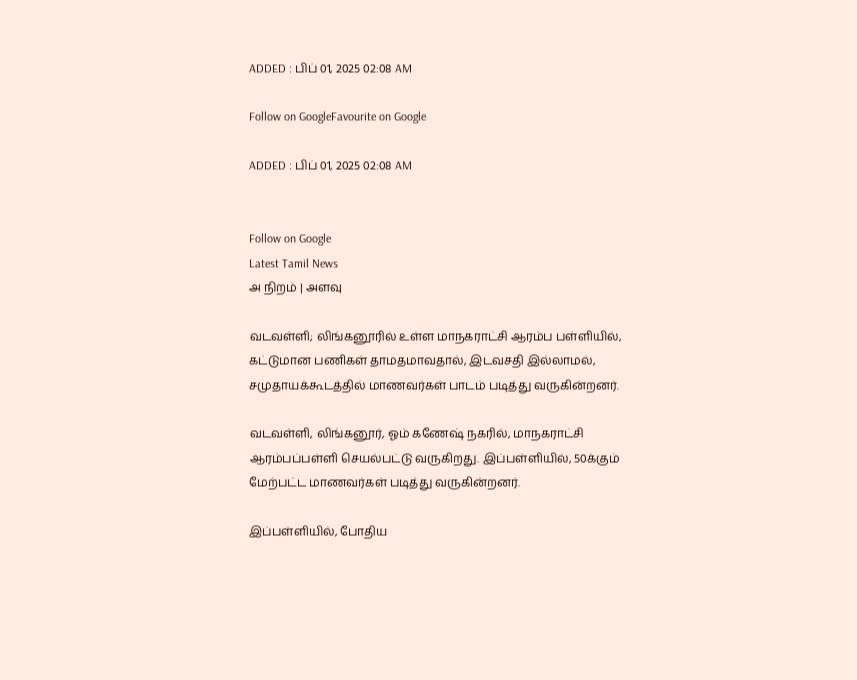ADDED : பிப் 01, 2025 02:08 AM

Follow on GoogleFavourite on Google

ADDED : பிப் 01, 2025 02:08 AM


Follow on Google
Latest Tamil News
அ நிறம் | அளவு

வடவள்ளி; லிங்கனூரில் உள்ள மாநகராட்சி ஆரம்ப பள்ளியில், கட்டுமான பணிகள் தாமதமாவதால், இடவசதி இல்லாமல், சமுதாயக்கூடத்தில் மாணவர்கள் பாடம் படித்து வருகின்றனர்.

வடவள்ளி, லிங்கனூர், ஓம் கணேஷ் நகரில், மாநகராட்சி ஆரம்பப்பள்ளி செயல்பட்டு வருகிறது. இப்பள்ளியில், 50க்கும் மேற்பட்ட மாணவர்கள் படித்து வருகின்றனர்.

இப்பள்ளியில், போதிய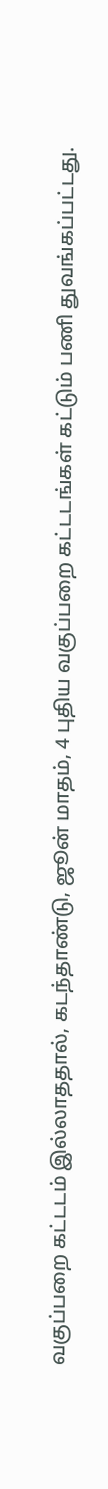வகுப்பறை கட்டடம் இல்லாததால், கடந்தாண்டு, ஜூன் மாதம், 4 புதிய வகுப்பறை கட்டடங்கள் கட்டும் பணி துவங்கப்பட்டது.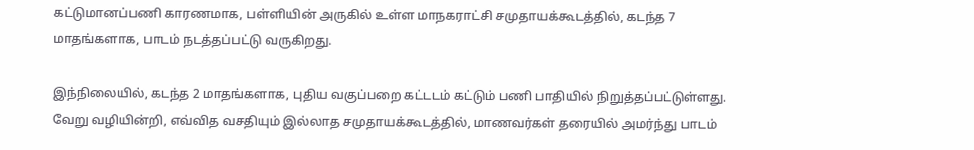கட்டுமானப்பணி காரணமாக, பள்ளியின் அருகில் உள்ள மாநகராட்சி சமுதாயக்கூடத்தில், கடந்த 7 மாதங்களாக, பாடம் நடத்தப்பட்டு வருகிறது.

இந்நிலையில், கடந்த 2 மாதங்களாக, புதிய வகுப்பறை கட்டடம் கட்டும் பணி பாதியில் நிறுத்தப்பட்டுள்ளது. வேறு வழியின்றி, எவ்வித வசதியும் இல்லாத சமுதாயக்கூடத்தில், மாணவர்கள் தரையில் அமர்ந்து பாடம்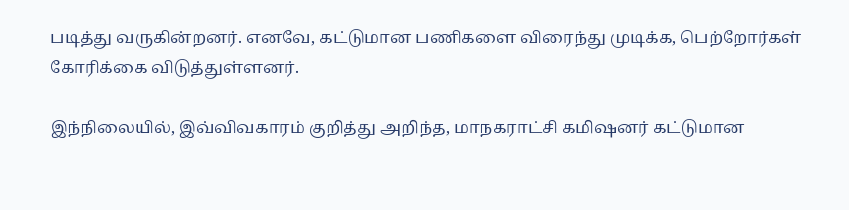படித்து வருகின்றனர். எனவே, கட்டுமான பணிகளை விரைந்து முடிக்க, பெற்றோர்கள் கோரிக்கை விடுத்துள்ளனர்.

இந்நிலையில், இவ்விவகாரம் குறித்து அறிந்த, மாநகராட்சி கமிஷனர் கட்டுமான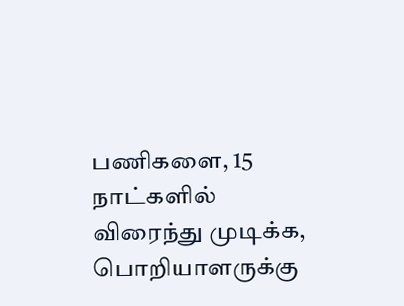பணிகளை, 15 நாட்களில் விரைந்து முடிக்க, பொறியாளருக்கு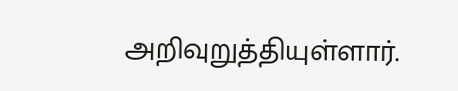அறிவுறுத்தியுள்ளார்.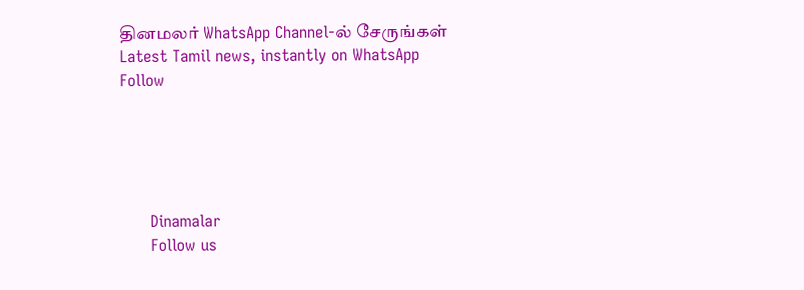தினமலர் WhatsApp Channel-ல் சேருங்கள்
Latest Tamil news, instantly on WhatsApp
Follow





      Dinamalar
      Follow us